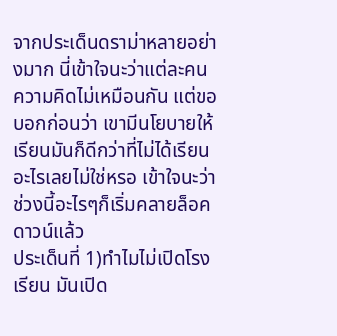จากประเด็นดราม่าหลายอย่างมาก นี่เข้าใจนะว่าแต่ละคนความคิดไม่เหมือนกัน แต่ขอบอกก่อนว่า เขามีนโยบายให้เรียนมันก็ดีกว่าที่ไม่ได้เรียนอะไรเลยไม่ใช่หรอ เข้าใจนะว่าช่วงนี้อะไรๆก็เริ่มคลายล็อคดาวน์แล้ว
ประเด็นที่ 1)ทำไมไม่เปิดโรงเรียน มันเปิด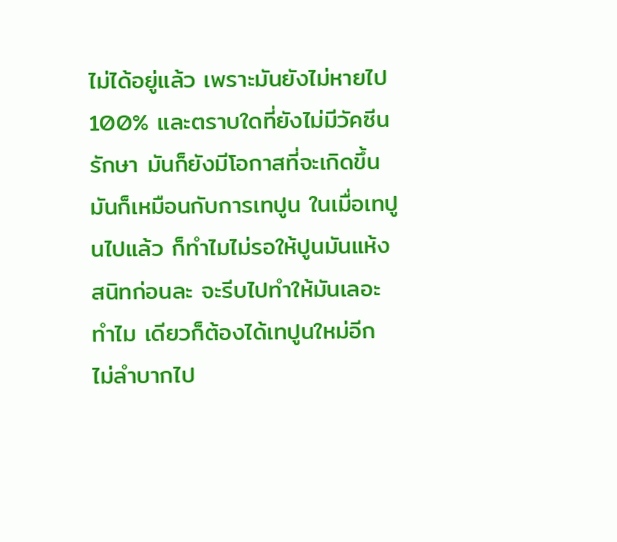ไม่ได้อยู่แล้ว เพราะมันยังไม่หายไป 100% และตราบใดที่ยังไม่มีวัคซีนรักษา มันก็ยังมีโอกาสที่จะเกิดขึ้น มันก็เหมือนกับการเทปูน ในเมื่อเทปูนไปแล้ว ก็ทำไมไม่รอให้ปูนมันแห้งสนิทก่อนละ จะรีบไปทำให้มันเลอะทำไม เดียวก็ต้องได้เทปูนใหม่อีก ไม่ลำบากไป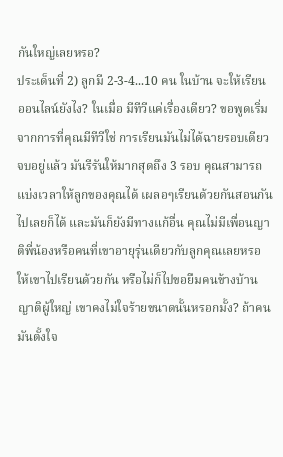กันใหญ่เลยหรอ?
ประเด็นที่ 2) ลูกมี 2-3-4...10 คน ในบ้าน จะให้เรียนออนไลน์ยังไง? ในเมื่อ มีทีวีแค่เรื่องเดียว? ขอพูดเริ่มจากการที่คุณมีทีวีใช่ การเรียนมันไม่ได้ฉายรอบเดียวจบอยู่แล้ว มันรีรันให้มากสุดถึง 3 รอบ คุณสามารถแบ่งเวลาให้ลูกของคุณได้ เผลอๆเรียนด้วยกันสอนกันไปเลยก็ได้ และมันก็ยังมีทางแก้อื่น คุณไม่มีเพื่อนญาติพี่น้องหรือคนที่เขาอายุรุ่นเดียวกับลูกคุณเลยหรอ ให้เขาไปเรียนด้วยกัน หรือไม่ก็ไปขอยืมคนข้างบ้านญาติผู้ใหญ่ เขาคงไม่ใจร้ายขนาดนั้นหรอกมั้ง? ถ้าคนมันตั้งใจ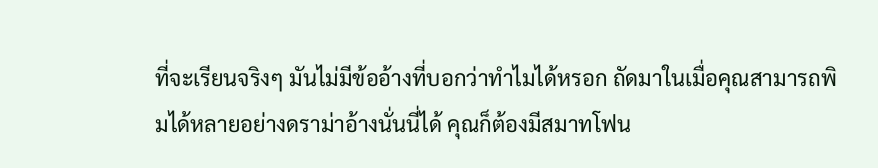ที่จะเรียนจริงๆ มันไม่มีข้ออ้างที่บอกว่าทำไมได้หรอก ถัดมาในเมื่อคุณสามารถพิมได้หลายอย่างดราม่าอ้างนั่นนี่ได้ คุณก็ต้องมีสมาทโฟน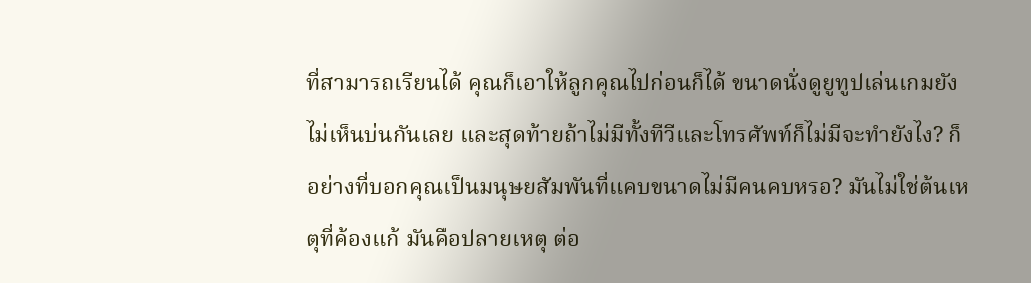ที่สามารถเรียนได้ คุณก็เอาให้ลูกคุณไปก่อนก็ได้ ขนาดนั่งดูยูทูปเล่นเกมยังไม่เห็นบ่นกันเลย และสุดท้ายถ้าไม่มีทั้งทีวีและโทรศัพท์ก็ไม่มีจะทำยังไง? ก็อย่างที่บอกคุณเป็นมนุษยสัมพันที่แคบขนาดไม่มีคนคบหรอ? มันไม่ใช่ต้นเหตุที่ค้องแก้ มันคือปลายเหตุ ต่อ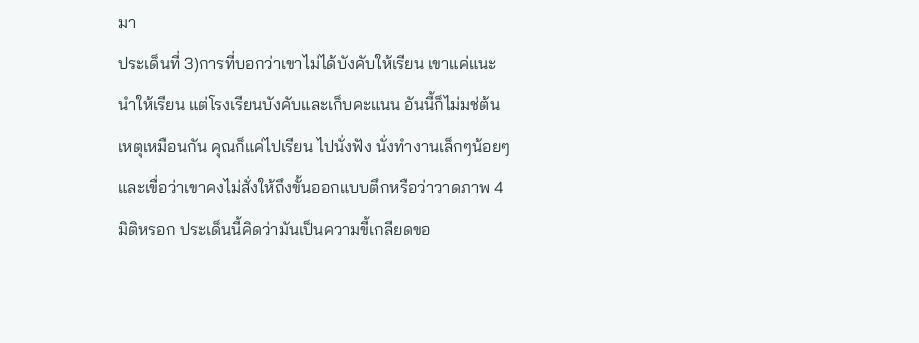มา
ประเด็นที่ 3)การที่บอกว่าเขาไม่ได้บังคับให้เรียน เขาแค่แนะนำให้เรียน แต่โรงเรียนบังคับและเก็บคะแนน อันนี้ก็ไม่มช่ต้นเหตุเหมือนกัน คุณก็แค่ไปเรียน ไปนั่งฟัง นั่งทำงานเล็กๆน้อยๆ และเขื่อว่าเขาคงไม่สั่งให้ถึงขั้นออกแบบตึกหรือว่าวาดภาพ 4 มิติหรอก ประเด็นนี้คิดว่ามันเป็นความขี้เกลียดขอ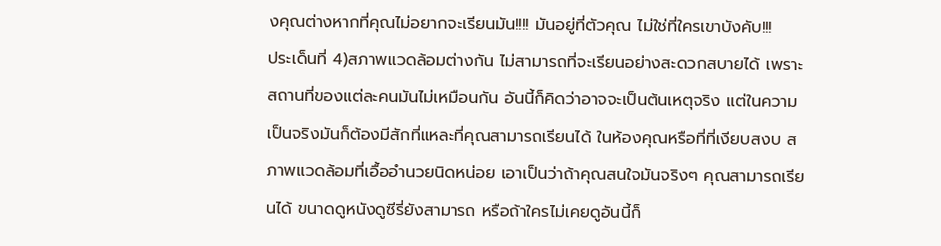งคุณต่างหากที่คุณไม่อยากจะเรียนมัน!!!! มันอยู่ที่ตัวคุณ ไม่ใช่ที่ใครเขาบังคับ!!!
ประเด็นที่ 4)สภาพแวดล้อมต่างกัน ไม่สามารถที่จะเรียนอย่างสะดวกสบายได้ เพราะสถานที่ของแต่ละคนมันไม่เหมือนกัน อันนี้ก็คิดว่าอาจจะเป็นต้นเหตุจริง แต่ในความเป็นจริงมันก็ต้องมีสักที่แหละที่คุณสามารถเรียนได้ ในห้องคุณหรือที่ที่เงียบสงบ สภาพแวดล้อมที่เอื้ออำนวยนิดหน่อย เอาเป็นว่าถ้าคุณสนใจมันจริงๆ คุณสามารถเรียนได้ ขนาดดูหนังดูซีรี่ยังสามารถ หรือถ้าใครไม่เคยดูอันนี้ก็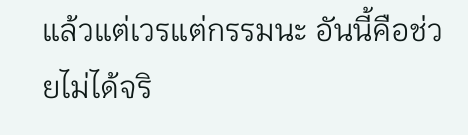แล้วแต่เวรแต่กรรมนะ อันนี้คือช่วยไม่ได้จริ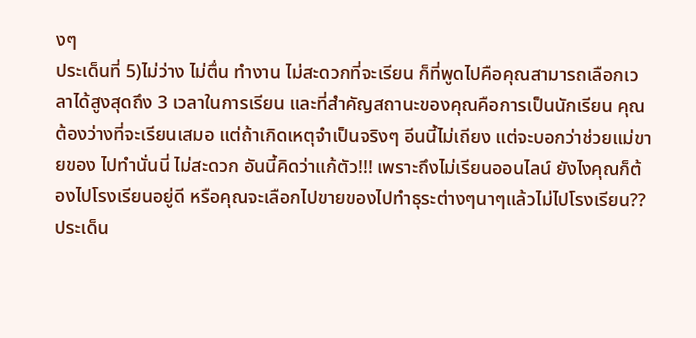งๆ
ประเด็นที่ 5)ไม่ว่าง ไม่ตื่น ทำงาน ไม่สะดวกที่จะเรียน ก็ที่พูดไปคือคุณสามารถเลือกเวลาได้สูงสุดถึง 3 เวลาในการเรียน และที่สำคัญสถานะของคุณคือการเป็นนักเรียน คุณต้องว่างที่จะเรียนเสมอ แต่ถ้าเกิดเหตุจำเป็นจริงๆ อีนนี้ไม่เถียง แต่จะบอกว่าช่วยแม่ขายของ ไปทำนั่นนี่ ไม่สะดวก อันนี้คิดว่าแก้ตัว!!! เพราะถึงไม่เรียนออนไลน์ ยังไงคุณก็ต้องไปโรงเรียนอยู่ดี หรือคุณจะเลือกไปขายของไปทำธุระต่างๆนาๆแล้วไม่ไปโรงเรียน??
ประเด็น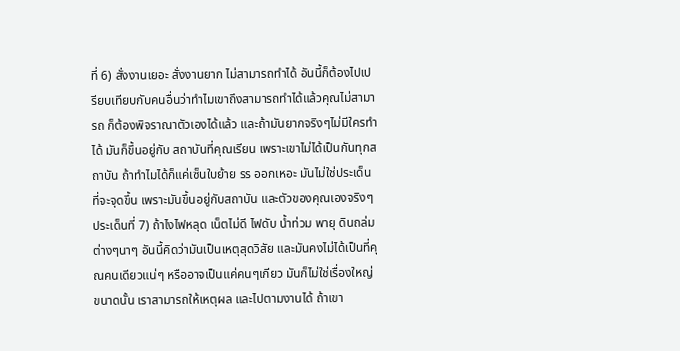ที่ 6) สั่งงานเยอะ สั่งงานยาก ไม่สามารถทำได้ อันนี้ก็ต้องไปเปรียบเทียบกับคนอื่นว่าทำไมเขาถึงสามารถทำได้แล้วคุณไม่สามารถ ก็ต้องพิจราณาตัวเองได้แล้ว และถ้ามันยากจริงๆไม่มีใครทำได้ มันก็ขึ้นอยู่กับ สถาบันที่คุณเรียน เพราะเขาไม่ได้เป็นกันทุกสถาบัน ถ้าทำไมได้ก็แค่เซ็นใบย้าย รร ออกเหอะ มันไม่ใช่ประเด็นที่จะจุดขึ้น เพราะมันขึ้นอยู่กับสถาบัน และตัวของคุณเองจริงๆ
ประเด็นที่ 7) ถ้าไงไฟหลุด เน็ตไม่ดี ไฟดับ น้ำท่วม พายุ ดินถล่ม ต่างๆนาๆ อันนี้คิดว่ามันเป็นเหตุสุดวิสัย และมันคงไม่ได้เป็นที่คุณคนเดียวแน่ๆ หรืออาจเป็นแค่คนๆเกียว มันก็ไม่ใช่เรื่องใหญ่ขนาดนั้น เราสามารถให้เหตุผล และไปตามงานได้ ถ้าเขา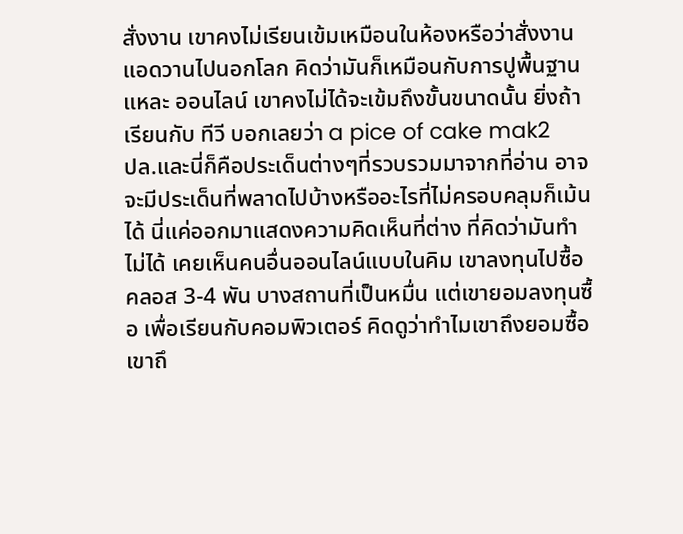สั่งงาน เขาคงไม่เรียนเข้มเหมือนในห้องหรือว่าสั่งงานแอดวานไปนอกโลก คิดว่ามันก็เหมือนกับการปูพื้นฐานแหละ ออนไลน์ เขาคงไม่ได้จะเข้มถึงขั้นขนาดนั้น ยิ่งถ้าเรียนกับ ทีวี บอกเลยว่า a pice of cake mak2
ปล.และนี่ก็คือประเด็นต่างๆที่รวบรวมมาจากที่อ่าน อาจจะมีประเด็นที่พลาดไปบ้างหรืออะไรที่ไม่ครอบคลุมก็เม้นได้ นี่แค่ออกมาแสดงความคิดเห็นที่ต่าง ที่คิดว่ามันทำไม่ได้ เคยเห็นคนอื่นออนไลน์แบบในคิม เขาลงทุนไปซื้อคลอส 3-4 พัน บางสถานที่เป็นหมื่น แต่เขายอมลงทุนซื้อ เพื่อเรียนกับคอมพิวเตอร์ คิดดูว่าทำไมเขาถึงยอมซื้อ เขาถึ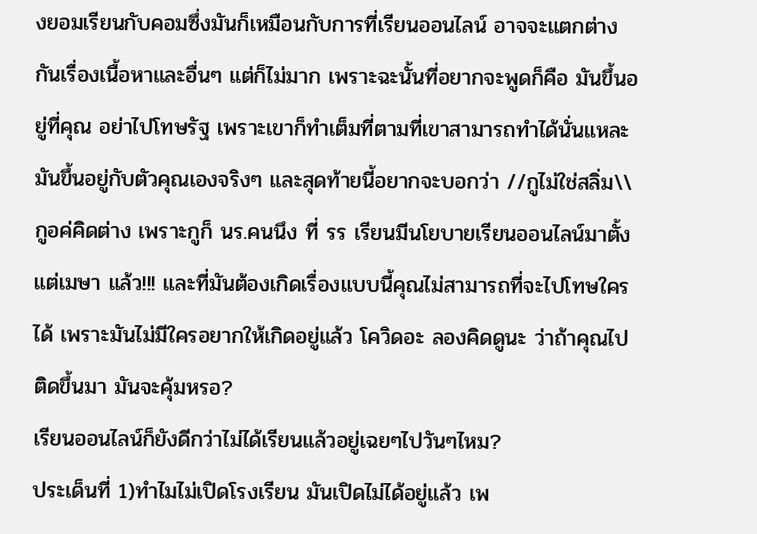งยอมเรียนกับคอมซึ่งมันก็เหมือนกับการที่เรียนออนไลน์ อาจจะแตกต่างกันเรื่องเนื้อหาและอื่นๆ แต่ก็ไม่มาก เพราะฉะนั้นที่อยากจะพูดก็คือ มันขึ้นอยู่ที่คุณ อย่าไปโทษรัฐ เพราะเขาก็ทำเต็มที่ตามที่เขาสามารถทำได้นั่นแหละ มันขึ้นอยู่กับตัวคุณเองจริงๆ และสุดท้ายนี้อยากจะบอกว่า //กูไม่ใช่สลิ่ม\\ กูอค่คิดต่าง เพราะกูก็ นร.คนนึง ที่ รร เรียนมีนโยบายเรียนออนไลน์มาตั้งแต่เมษา แล้ว!!! และที่มันต้องเกิดเรื่องแบบนี้คุณไม่สามารถที่จะไปโทษใครได้ เพราะมันไม่มีใครอยากให้เกิดอยู่แล้ว โควิดอะ ลองคิดดูนะ ว่าถ้าคุณไปติดขึ้นมา มันจะคุ้มหรอ?
เรียนออนไลน์ก็ยังดีกว่าไม่ได้เรียนแล้วอยู่เฉยๆไปวันๆไหม?
ประเด็นที่ 1)ทำไมไม่เปิดโรงเรียน มันเปิดไม่ได้อยู่แล้ว เพ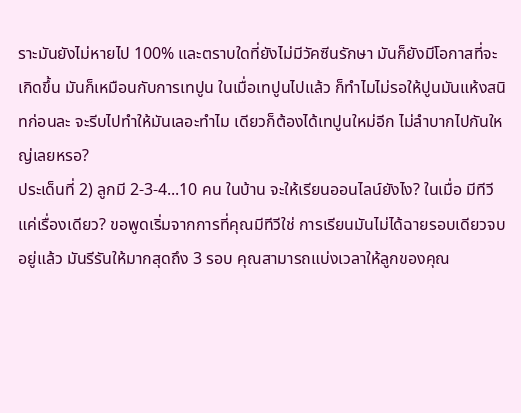ราะมันยังไม่หายไป 100% และตราบใดที่ยังไม่มีวัคซีนรักษา มันก็ยังมีโอกาสที่จะเกิดขึ้น มันก็เหมือนกับการเทปูน ในเมื่อเทปูนไปแล้ว ก็ทำไมไม่รอให้ปูนมันแห้งสนิทก่อนละ จะรีบไปทำให้มันเลอะทำไม เดียวก็ต้องได้เทปูนใหม่อีก ไม่ลำบากไปกันใหญ่เลยหรอ?
ประเด็นที่ 2) ลูกมี 2-3-4...10 คน ในบ้าน จะให้เรียนออนไลน์ยังไง? ในเมื่อ มีทีวีแค่เรื่องเดียว? ขอพูดเริ่มจากการที่คุณมีทีวีใช่ การเรียนมันไม่ได้ฉายรอบเดียวจบอยู่แล้ว มันรีรันให้มากสุดถึง 3 รอบ คุณสามารถแบ่งเวลาให้ลูกของคุณ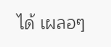ได้ เผลอๆ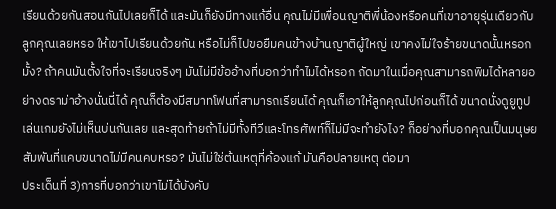เรียนด้วยกันสอนกันไปเลยก็ได้ และมันก็ยังมีทางแก้อื่น คุณไม่มีเพื่อนญาติพี่น้องหรือคนที่เขาอายุรุ่นเดียวกับลูกคุณเลยหรอ ให้เขาไปเรียนด้วยกัน หรือไม่ก็ไปขอยืมคนข้างบ้านญาติผู้ใหญ่ เขาคงไม่ใจร้ายขนาดนั้นหรอกมั้ง? ถ้าคนมันตั้งใจที่จะเรียนจริงๆ มันไม่มีข้ออ้างที่บอกว่าทำไมได้หรอก ถัดมาในเมื่อคุณสามารถพิมได้หลายอย่างดราม่าอ้างนั่นนี่ได้ คุณก็ต้องมีสมาทโฟนที่สามารถเรียนได้ คุณก็เอาให้ลูกคุณไปก่อนก็ได้ ขนาดนั่งดูยูทูปเล่นเกมยังไม่เห็นบ่นกันเลย และสุดท้ายถ้าไม่มีทั้งทีวีและโทรศัพท์ก็ไม่มีจะทำยังไง? ก็อย่างที่บอกคุณเป็นมนุษยสัมพันที่แคบขนาดไม่มีคนคบหรอ? มันไม่ใช่ต้นเหตุที่ค้องแก้ มันคือปลายเหตุ ต่อมา
ประเด็นที่ 3)การที่บอกว่าเขาไม่ได้บังคับ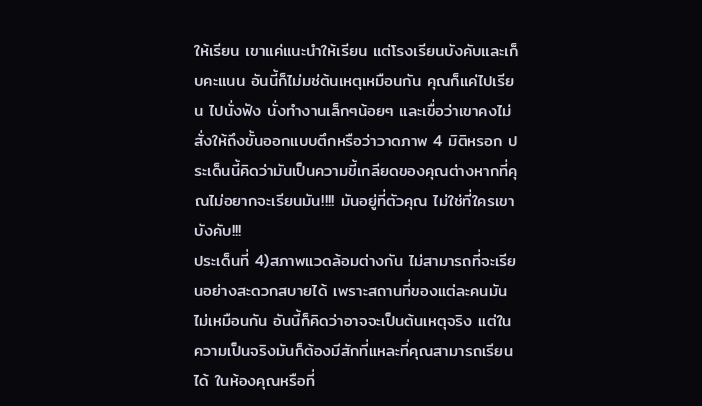ให้เรียน เขาแค่แนะนำให้เรียน แต่โรงเรียนบังคับและเก็บคะแนน อันนี้ก็ไม่มช่ต้นเหตุเหมือนกัน คุณก็แค่ไปเรียน ไปนั่งฟัง นั่งทำงานเล็กๆน้อยๆ และเขื่อว่าเขาคงไม่สั่งให้ถึงขั้นออกแบบตึกหรือว่าวาดภาพ 4 มิติหรอก ประเด็นนี้คิดว่ามันเป็นความขี้เกลียดของคุณต่างหากที่คุณไม่อยากจะเรียนมัน!!!! มันอยู่ที่ตัวคุณ ไม่ใช่ที่ใครเขาบังคับ!!!
ประเด็นที่ 4)สภาพแวดล้อมต่างกัน ไม่สามารถที่จะเรียนอย่างสะดวกสบายได้ เพราะสถานที่ของแต่ละคนมันไม่เหมือนกัน อันนี้ก็คิดว่าอาจจะเป็นต้นเหตุจริง แต่ในความเป็นจริงมันก็ต้องมีสักที่แหละที่คุณสามารถเรียนได้ ในห้องคุณหรือที่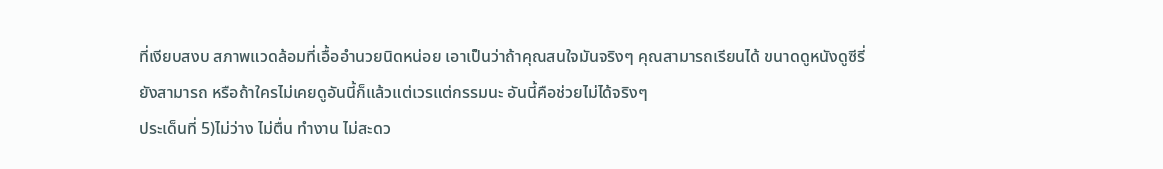ที่เงียบสงบ สภาพแวดล้อมที่เอื้ออำนวยนิดหน่อย เอาเป็นว่าถ้าคุณสนใจมันจริงๆ คุณสามารถเรียนได้ ขนาดดูหนังดูซีรี่ยังสามารถ หรือถ้าใครไม่เคยดูอันนี้ก็แล้วแต่เวรแต่กรรมนะ อันนี้คือช่วยไม่ได้จริงๆ
ประเด็นที่ 5)ไม่ว่าง ไม่ตื่น ทำงาน ไม่สะดว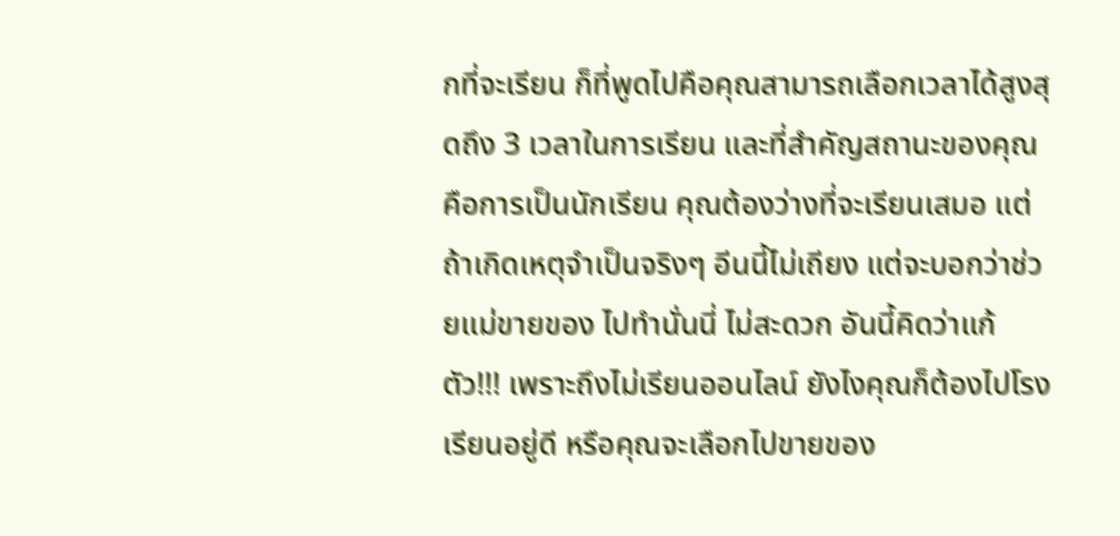กที่จะเรียน ก็ที่พูดไปคือคุณสามารถเลือกเวลาได้สูงสุดถึง 3 เวลาในการเรียน และที่สำคัญสถานะของคุณคือการเป็นนักเรียน คุณต้องว่างที่จะเรียนเสมอ แต่ถ้าเกิดเหตุจำเป็นจริงๆ อีนนี้ไม่เถียง แต่จะบอกว่าช่วยแม่ขายของ ไปทำนั่นนี่ ไม่สะดวก อันนี้คิดว่าแก้ตัว!!! เพราะถึงไม่เรียนออนไลน์ ยังไงคุณก็ต้องไปโรงเรียนอยู่ดี หรือคุณจะเลือกไปขายของ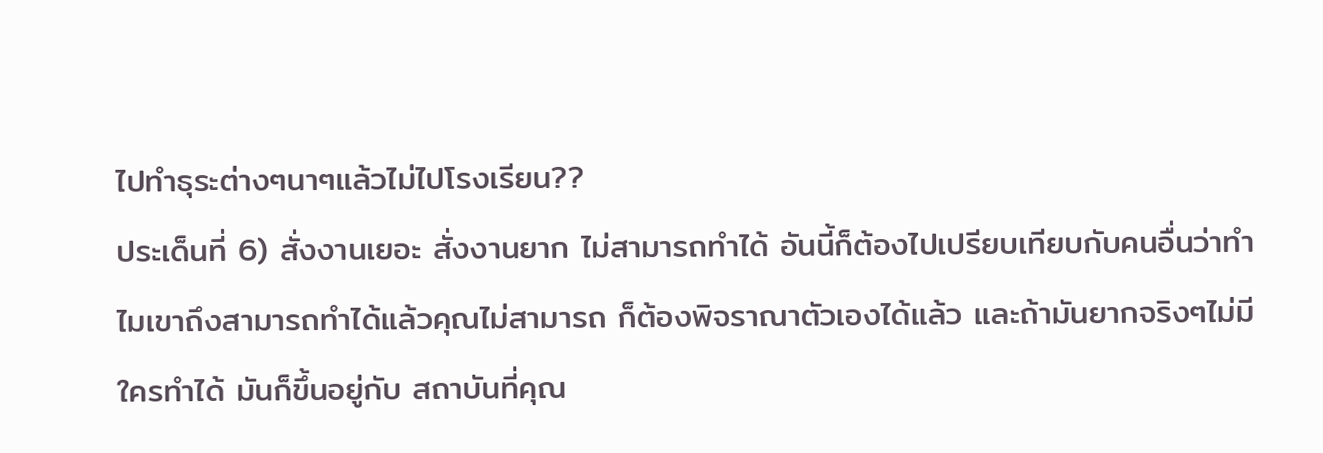ไปทำธุระต่างๆนาๆแล้วไม่ไปโรงเรียน??
ประเด็นที่ 6) สั่งงานเยอะ สั่งงานยาก ไม่สามารถทำได้ อันนี้ก็ต้องไปเปรียบเทียบกับคนอื่นว่าทำไมเขาถึงสามารถทำได้แล้วคุณไม่สามารถ ก็ต้องพิจราณาตัวเองได้แล้ว และถ้ามันยากจริงๆไม่มีใครทำได้ มันก็ขึ้นอยู่กับ สถาบันที่คุณ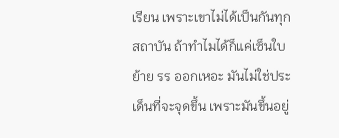เรียน เพราะเขาไม่ได้เป็นกันทุกสถาบัน ถ้าทำไมได้ก็แค่เซ็นใบย้าย รร ออกเหอะ มันไม่ใช่ประเด็นที่จะจุดขึ้น เพราะมันขึ้นอยู่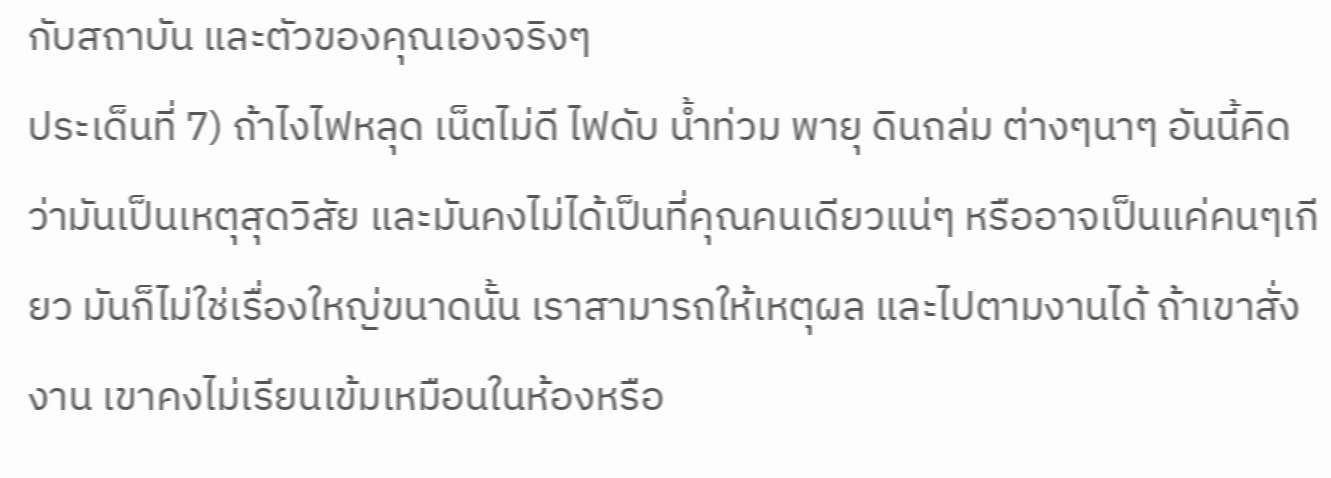กับสถาบัน และตัวของคุณเองจริงๆ
ประเด็นที่ 7) ถ้าไงไฟหลุด เน็ตไม่ดี ไฟดับ น้ำท่วม พายุ ดินถล่ม ต่างๆนาๆ อันนี้คิดว่ามันเป็นเหตุสุดวิสัย และมันคงไม่ได้เป็นที่คุณคนเดียวแน่ๆ หรืออาจเป็นแค่คนๆเกียว มันก็ไม่ใช่เรื่องใหญ่ขนาดนั้น เราสามารถให้เหตุผล และไปตามงานได้ ถ้าเขาสั่งงาน เขาคงไม่เรียนเข้มเหมือนในห้องหรือ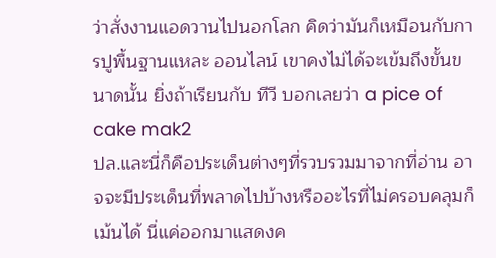ว่าสั่งงานแอดวานไปนอกโลก คิดว่ามันก็เหมือนกับการปูพื้นฐานแหละ ออนไลน์ เขาคงไม่ได้จะเข้มถึงขั้นขนาดนั้น ยิ่งถ้าเรียนกับ ทีวี บอกเลยว่า a pice of cake mak2
ปล.และนี่ก็คือประเด็นต่างๆที่รวบรวมมาจากที่อ่าน อาจจะมีประเด็นที่พลาดไปบ้างหรืออะไรที่ไม่ครอบคลุมก็เม้นได้ นี่แค่ออกมาแสดงค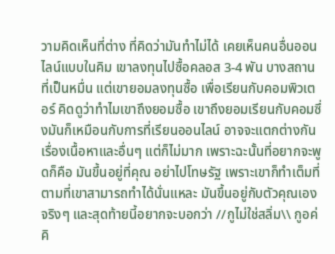วามคิดเห็นที่ต่าง ที่คิดว่ามันทำไม่ได้ เคยเห็นคนอื่นออนไลน์แบบในคิม เขาลงทุนไปซื้อคลอส 3-4 พัน บางสถานที่เป็นหมื่น แต่เขายอมลงทุนซื้อ เพื่อเรียนกับคอมพิวเตอร์ คิดดูว่าทำไมเขาถึงยอมซื้อ เขาถึงยอมเรียนกับคอมซึ่งมันก็เหมือนกับการที่เรียนออนไลน์ อาจจะแตกต่างกันเรื่องเนื้อหาและอื่นๆ แต่ก็ไม่มาก เพราะฉะนั้นที่อยากจะพูดก็คือ มันขึ้นอยู่ที่คุณ อย่าไปโทษรัฐ เพราะเขาก็ทำเต็มที่ตามที่เขาสามารถทำได้นั่นแหละ มันขึ้นอยู่กับตัวคุณเองจริงๆ และสุดท้ายนี้อยากจะบอกว่า //กูไม่ใช่สลิ่ม\\ กูอค่คิ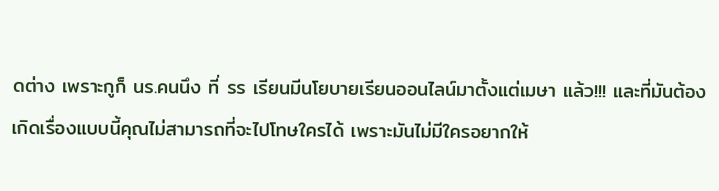ดต่าง เพราะกูก็ นร.คนนึง ที่ รร เรียนมีนโยบายเรียนออนไลน์มาตั้งแต่เมษา แล้ว!!! และที่มันต้องเกิดเรื่องแบบนี้คุณไม่สามารถที่จะไปโทษใครได้ เพราะมันไม่มีใครอยากให้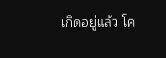เกิดอยู่แล้ว โค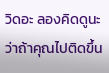วิดอะ ลองคิดดูนะ ว่าถ้าคุณไปติดขึ้น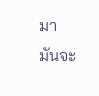มา มันจะ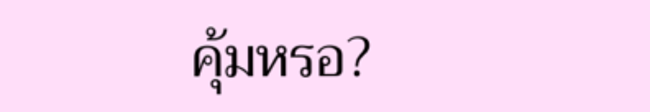คุ้มหรอ?